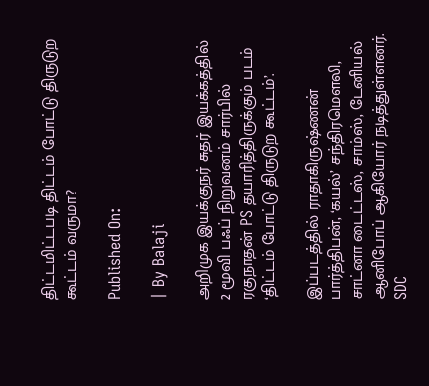திட்டமிட்டபடி திட்டம் போட்டு திருடுற கூட்டம் வருமா?

Published On:

| By Balaji

அறிமுக இயக்குநர் சுதர் இயக்கத்தில் 2 மூவி பஃப் நிறுவனம் சார்பில் ரகுநாதன் PS தயாரித்திருக்கும் படம் ‘திட்டம் போட்டு திருடுற கூட்டம்’.

இப்படத்தில் ராதாகிருஷ்ணன் பார்த்திபன், ‘கயல்’ சந்திரமௌலி, சாட்னா டைட்டஸ், சாம்ஸ், டேனியல் ஆனிபோப் ஆகியோர் நடித்துள்ளனர். SDC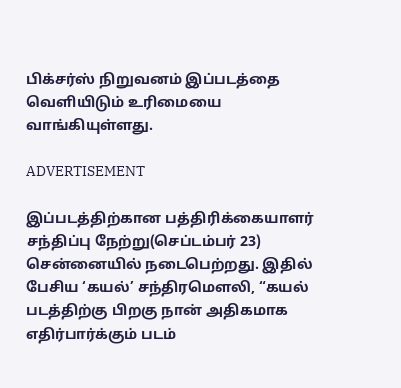பிக்சர்ஸ் நிறுவனம் இப்படத்தை வெளியிடும் உரிமையை வாங்கியுள்ளது.

ADVERTISEMENT

இப்படத்திற்கான பத்திரிக்கையாளர் சந்திப்பு நேற்று(செப்டம்பர் 23) சென்னையில் நடைபெற்றது. இதில் பேசிய ‘கயல்’ சந்திரமெளலி, “கயல் படத்திற்கு பிறகு நான் அதிகமாக எதிர்பார்க்கும் படம்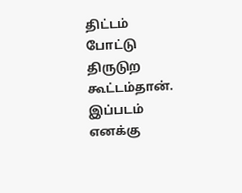திட்டம் போட்டு திருடுற கூட்டம்தான். இப்படம் எனக்கு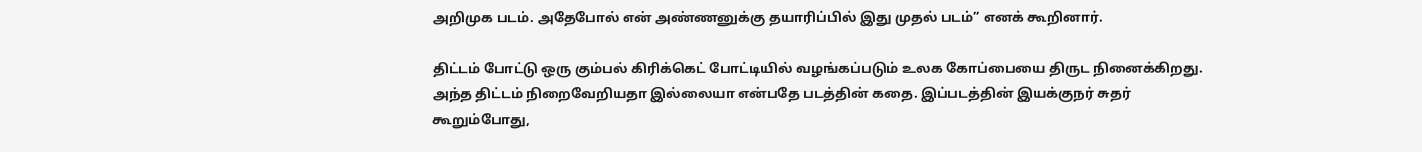அறிமுக படம். அதேபோல் என் அண்ணனுக்கு தயாரிப்பில் இது முதல் படம்” எனக் கூறினார்.

திட்டம் போட்டு ஒரு கும்பல் கிரிக்கெட் போட்டியில் வழங்கப்படும் உலக கோப்பையை திருட நினைக்கிறது. அந்த திட்டம் நிறைவேறியதா இல்லையா என்பதே படத்தின் கதை. இப்படத்தின் இயக்குநர் சுதர் கூறும்போது,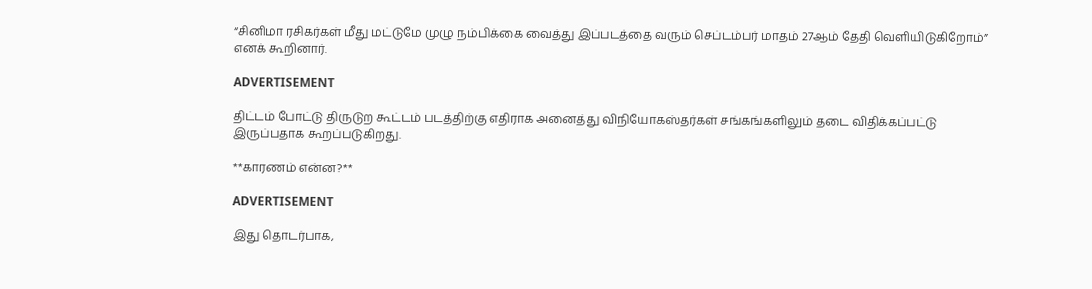“சினிமா ரசிகர்கள் மீது மட்டுமே முழு நம்பிக்கை வைத்து இப்படத்தை வரும் செப்டம்பர் மாதம் 27ஆம் தேதி வெளியிடுகிறோம்” எனக் கூறினார்.

ADVERTISEMENT

திட்டம் போட்டு திருடுற கூட்டம் படத்திற்கு எதிராக அனைத்து விநியோகஸ்தர்கள் சங்கங்களிலும் தடை விதிக்கப்பட்டு இருப்பதாக கூறப்படுகிறது.

**காரணம் என்ன?**

ADVERTISEMENT

இது தொடர்பாக,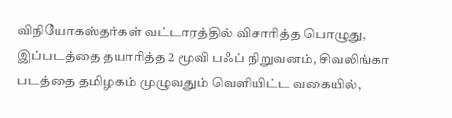விநியோகஸ்தர்கள் வட்டாரத்தில் விசாரித்த பொழுது, இப்படத்தை தயாரித்த 2 மூவி பஃப் நிறுவனம், சிவலிங்கா படத்தை தமிழகம் முழுவதும் வெளியிட்ட வகையில்,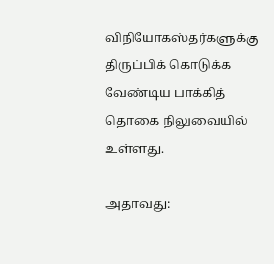விநியோகஸ்தர்களுக்கு திருப்பிக் கொடுக்க வேண்டிய பாக்கித் தொகை நிலுவையில் உள்ளது.

அதாவது: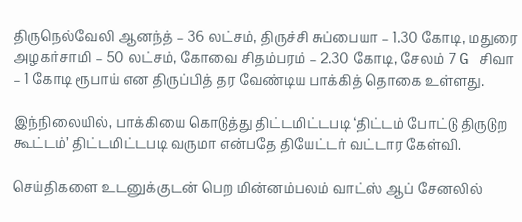திருநெல்வேலி ஆனந்த் – 36 லட்சம், திருச்சி சுப்பையா – 1.30 கோடி, மதுரை அழகர்சாமி – 50 லட்சம், கோவை சிதம்பரம் – 2.30 கோடி, சேலம் 7 G சிவா – 1 கோடி ரூபாய் என திருப்பித் தர வேண்டிய பாக்கித் தொகை உள்ளது.

இந்நிலையில், பாக்கியை கொடுத்து திட்டமிட்டபடி ‘திட்டம் போட்டு திருடுற கூட்டம்’ திட்டமிட்டபடி வருமா என்பதே தியேட்டர் வட்டார கேள்வி.

செய்திகளை உடனுக்குடன் பெற மின்னம்பலம் வாட்ஸ் ஆப் சேனலில்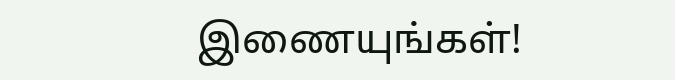இணையுங்கள்!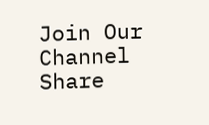Join Our Channel
Share